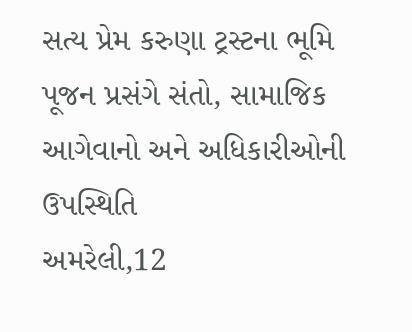સત્ય પ્રેમ કરુણા ટ્રસ્ટના ભૂમિ પૂજન પ્રસંગે સંતો, સામાજિક આગેવાનો અને અધિકારીઓની ઉપસ્થિતિ
અમરેલી,12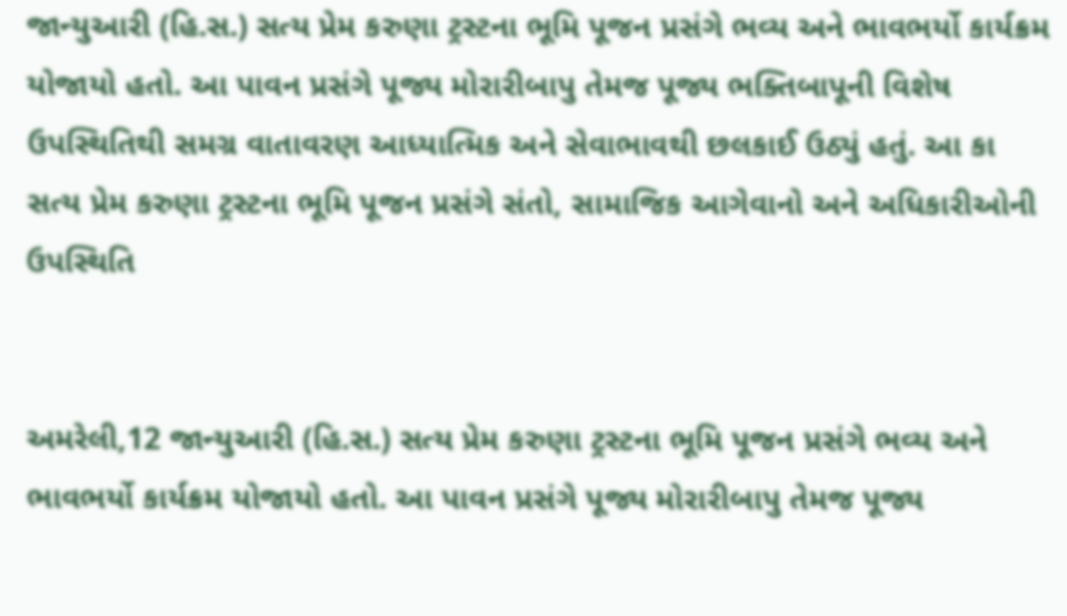જાન્યુઆરી (હિ.સ.) સત્ય પ્રેમ કરુણા ટ્રસ્ટના ભૂમિ પૂજન પ્રસંગે ભવ્ય અને ભાવભર્યો કાર્યક્રમ યોજાયો હતો. આ પાવન પ્રસંગે પૂજ્ય મોરારીબાપુ તેમજ પૂજ્ય ભક્તિબાપૂની વિશેષ ઉપસ્થિતિથી સમગ્ર વાતાવરણ આધ્યાત્મિક અને સેવાભાવથી છલકાઈ ઉઠ્યું હતું. આ કા
સત્ય પ્રેમ કરુણા ટ્રસ્ટના ભૂમિ પૂજન પ્રસંગે સંતો, સામાજિક આગેવાનો અને અધિકારીઓની ઉપસ્થિતિ


અમરેલી,12 જાન્યુઆરી (હિ.સ.) સત્ય પ્રેમ કરુણા ટ્રસ્ટના ભૂમિ પૂજન પ્રસંગે ભવ્ય અને ભાવભર્યો કાર્યક્રમ યોજાયો હતો. આ પાવન પ્રસંગે પૂજ્ય મોરારીબાપુ તેમજ પૂજ્ય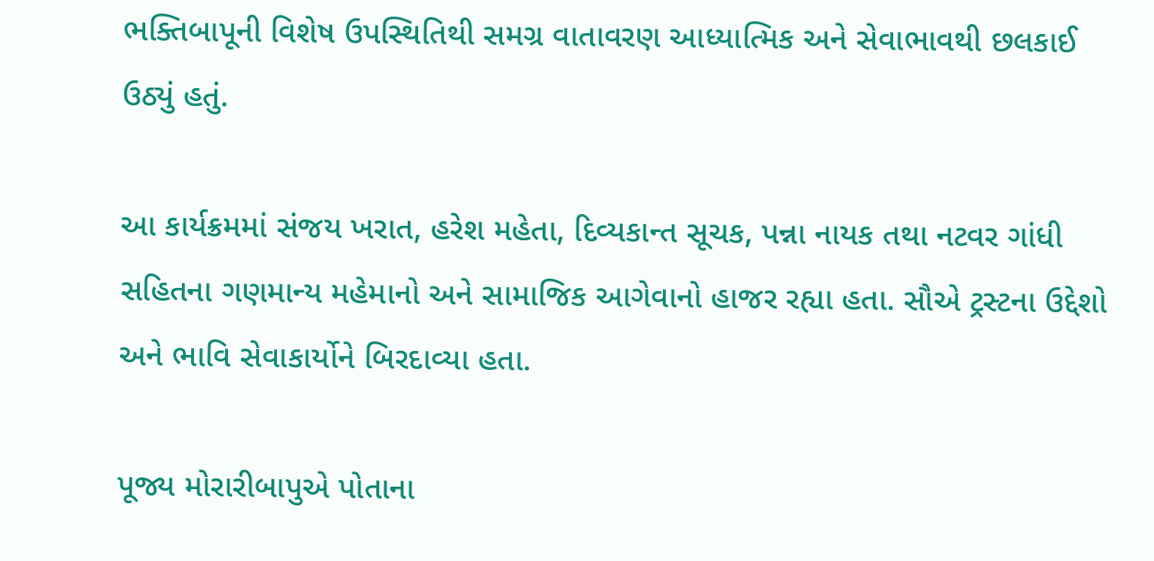ભક્તિબાપૂની વિશેષ ઉપસ્થિતિથી સમગ્ર વાતાવરણ આધ્યાત્મિક અને સેવાભાવથી છલકાઈ ઉઠ્યું હતું.

આ કાર્યક્રમમાં સંજય ખરાત, હરેશ મહેતા, દિવ્યકાન્ત સૂચક, પન્ના નાયક તથા નટવર ગાંધી સહિતના ગણમાન્ય મહેમાનો અને સામાજિક આગેવાનો હાજર રહ્યા હતા. સૌએ ટ્રસ્ટના ઉદ્દેશો અને ભાવિ સેવાકાર્યોને બિરદાવ્યા હતા.

પૂજ્ય મોરારીબાપુએ પોતાના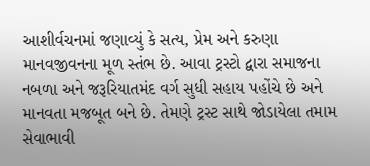આશીર્વચનમાં જણાવ્યું કે સત્ય, પ્રેમ અને કરુણા માનવજીવનના મૂળ સ્તંભ છે. આવા ટ્રસ્ટો દ્વારા સમાજના નબળા અને જરૂરિયાતમંદ વર્ગ સુધી સહાય પહોંચે છે અને માનવતા મજબૂત બને છે. તેમણે ટ્રસ્ટ સાથે જોડાયેલા તમામ સેવાભાવી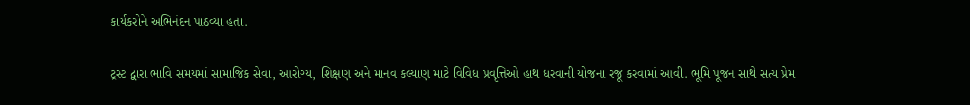કાર્યકરોને અભિનંદન પાઠવ્યા હતા.

ટ્રસ્ટ દ્વારા ભાવિ સમયમાં સામાજિક સેવા, આરોગ્ય, શિક્ષણ અને માનવ કલ્યાણ માટે વિવિધ પ્રવૃત્તિઓ હાથ ધરવાની યોજના રજૂ કરવામાં આવી. ભૂમિ પૂજન સાથે સત્ય પ્રેમ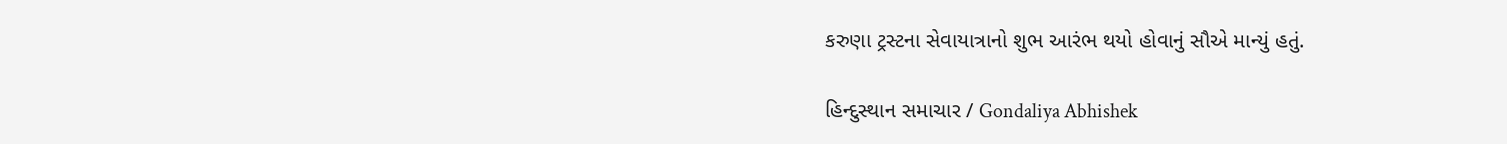કરુણા ટ્રસ્ટના સેવાયાત્રાનો શુભ આરંભ થયો હોવાનું સૌએ માન્યું હતું.

હિન્દુસ્થાન સમાચાર / Gondaliya Abhishek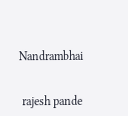Nandrambhai


 rajesh pande